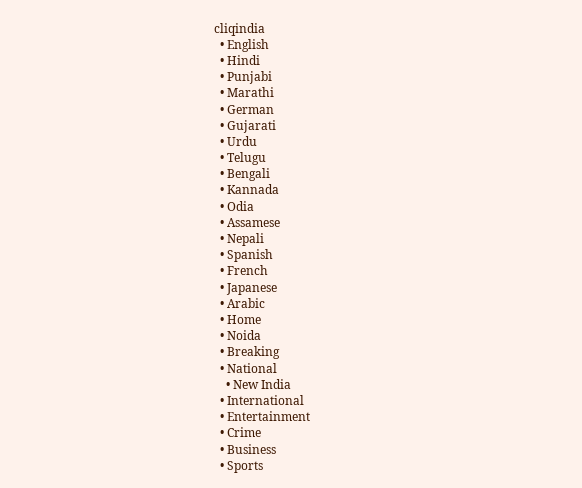cliqindia
  • English
  • Hindi
  • Punjabi
  • Marathi
  • German
  • Gujarati
  • Urdu
  • Telugu
  • Bengali
  • Kannada
  • Odia
  • Assamese
  • Nepali
  • Spanish
  • French
  • Japanese
  • Arabic
  • Home
  • Noida
  • Breaking
  • National
    • New India
  • International
  • Entertainment
  • Crime
  • Business
  • Sports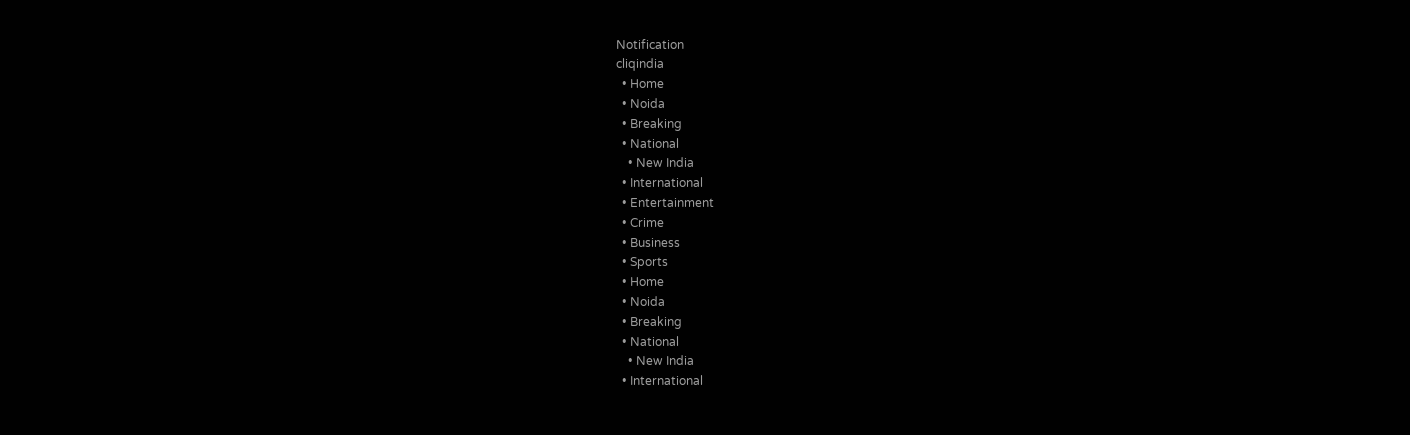Notification
cliqindia
  • Home
  • Noida
  • Breaking
  • National
    • New India
  • International
  • Entertainment
  • Crime
  • Business
  • Sports
  • Home
  • Noida
  • Breaking
  • National
    • New India
  • International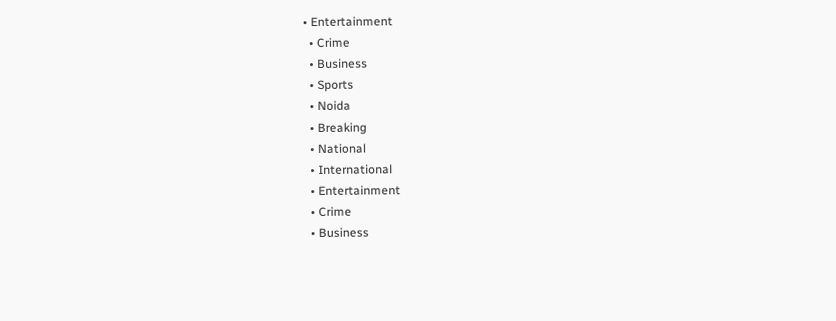• Entertainment
  • Crime
  • Business
  • Sports
  • Noida
  • Breaking
  • National
  • International
  • Entertainment
  • Crime
  • Business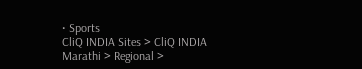• Sports
CliQ INDIA Sites > CliQ INDIA Marathi > Regional >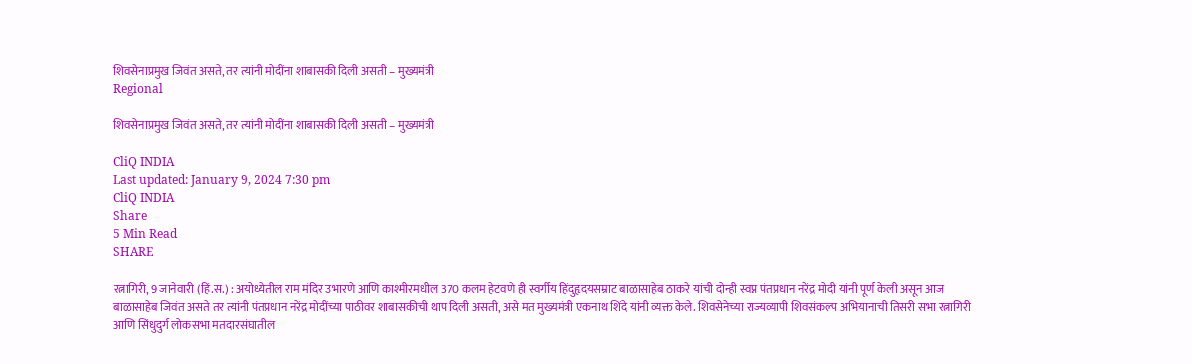शिवसेनाप्रमुख जिवंत असते, तर त्यांनी मोदींना शाबासकी दिली असती – मुख्यमंत्री
Regional

शिवसेनाप्रमुख जिवंत असते, तर त्यांनी मोदींना शाबासकी दिली असती – मुख्यमंत्री

CliQ INDIA
Last updated: January 9, 2024 7:30 pm
CliQ INDIA
Share
5 Min Read
SHARE

रत्नागिरी, 9 जानेवारी (हिं.स.) : अयोध्येतील राम मंदिर उभारणे आणि काश्मीरमधील 370 कलम हेटवणे ही स्वर्गीय हिंदुहृदयसम्राट बाळासाहेब ठाकरे यांची दोन्ही स्वप्न पंतप्रधान नरेंद्र मोदी यांनी पूर्ण केली असून आज बाळासाहेब जिवंत असते तर त्यांनी पंतप्रधान नरेंद्र मोदींच्या पाठीवर शाबासकीची थाप दिली असती, असे मत मुख्यमंत्री एकनाथ शिंदे यांनी व्यक्त केले. शिवसेनेच्या राज्यव्यापी शिवसंकल्प अभियानाची तिसरी सभा रत्नागिरी आणि सिंधुदुर्ग लोकसभा मतदारसंघातील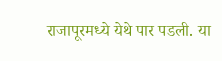राजापूरमध्ये येथे पार पडली. या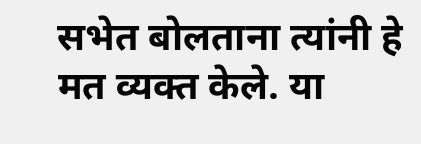सभेत बोलताना त्यांनी हे मत व्यक्त केले. या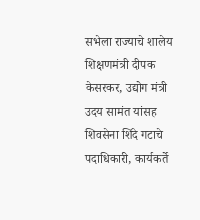सभेला राज्याचे शालेय शिक्षणमंत्री दीपक केसरकर, उद्योग मंत्री उदय सामंत यांसह शिवसेना शिंदे गटाचे पदाधिकारी, कार्यकर्ते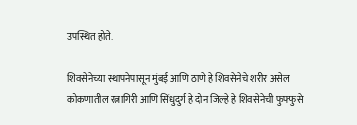उपस्थित होते.

शिवसेनेच्या स्थापनेपासून मुंबई आणि ठाणे हे शिवसेनेचे शरीर असेल कोकणातील रत्नागिरी आणि सिंधुदुर्ग हे दोन जिल्हे हे शिवसेनेची फुफ्फुसे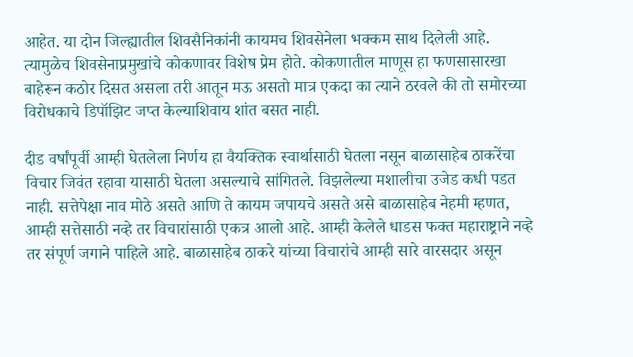आहेत. या दोन जिल्ह्यातील शिवसैनिकांनी कायमच शिवसेनेला भक्कम साथ दिलेली आहे. त्यामुळेच शिवसेनाप्रमुखांचे कोकणावर विशेष प्रेम होते. कोकणातील माणूस हा फणसासारखा बाहेरून कठोर दिसत असला तरी आतून मऊ असतो मात्र एकदा का त्याने ठरवले की तो समोरच्या विरोधकाचे डिपॉझिट जप्त केल्याशिवाय शांत बसत नाही.

दीड वर्षांपूर्वी आम्ही घेतलेला निर्णय हा वैयक्तिक स्वार्थासाठी घेतला नसून बाळासाहेब ठाकरेंचा विचार जिवंत रहावा यासाठी घेतला असल्याचे सांगितले. विझलेल्या मशालीचा उजेड कधी पडत नाही. सत्तेपेक्षा नाव मोठे असते आणि ते कायम जपायचे असते असे बाळासाहेब नेहमी म्हणत, आम्ही सत्तेसाठी नव्हे तर विचारांसाठी एकत्र आलो आहे. आम्ही केलेले धाडस फक्त महाराष्ट्राने नव्हे तर संपूर्ण जगाने पाहिले आहे. बाळासाहेब ठाकरे यांच्या विचारांचे आम्ही सारे वारसदार असून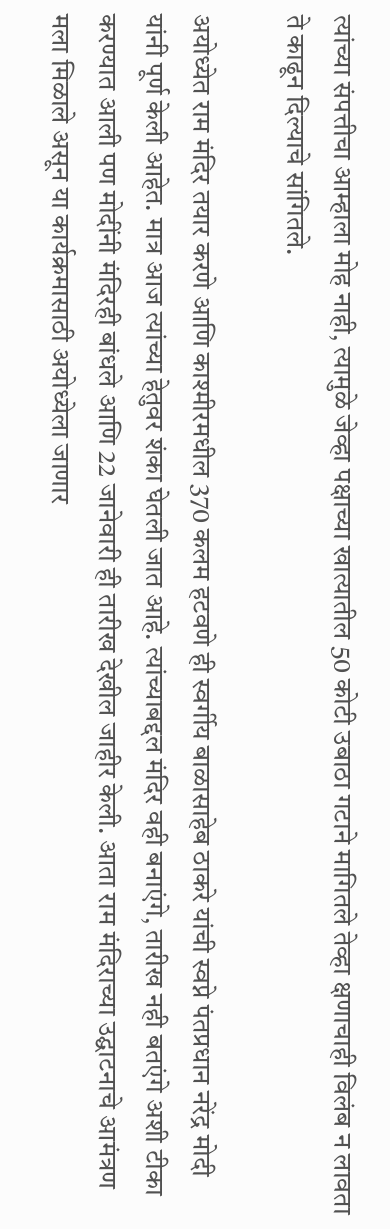त्यांच्या संपत्तीचा आम्हाला मोह नाही, त्यामुळे जेव्हा पक्षाच्या खात्यातील 50 कोटी उबाठा गटाने मागितले तेव्हा क्षणाचाही विलंब न लावता ते काढून दिल्याचे सांगितले.

अयोध्येत राम मंदिर तयार करणे आणि काश्मीरमधील 370 कलम हटवणे ही स्वर्गीय बाळासाहेब ठाकरे यांची स्वप्ने पंतप्रधान नरेंद्र मोदी यांनी पूर्ण केली आहेत. मात्र आज त्यांच्या हेतुवर शंका घेतली जात आहे. त्यांच्याबद्दल मंदिर वही बनाएंगे, तारीख नही बतएंगे अशी टीका करण्यात आली पण मोदींनी मंदिरही बांधले आणि 22 जानेवारी ही तारीख देखील जाहीर केली. आता राम मंदिराच्या उद्घाटनाचे आमंत्रण मला मिळाले असून या कार्यक्रमासाठी अयोध्येला जाणार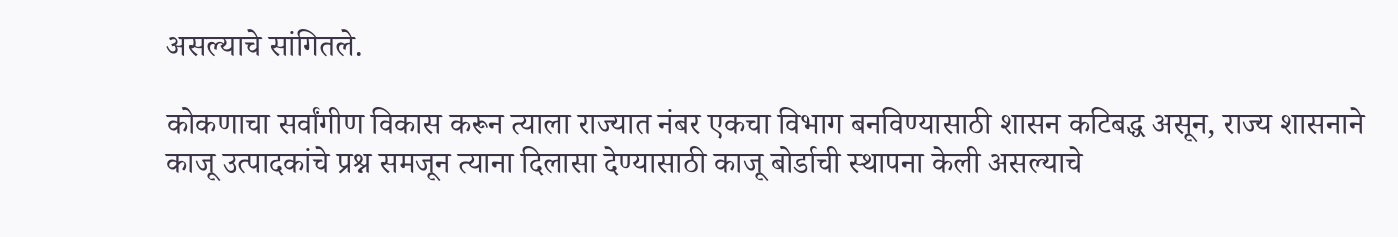असल्याचे सांगितले.

कोकणाचा सर्वांगीण विकास करून त्याला राज्यात नंबर एकचा विभाग बनविण्यासाठी शासन कटिबद्ध असून, राज्य शासनाने काजू उत्पादकांचे प्रश्न समजून त्याना दिलासा देण्यासाठी काजू बोर्डाची स्थापना केली असल्याचे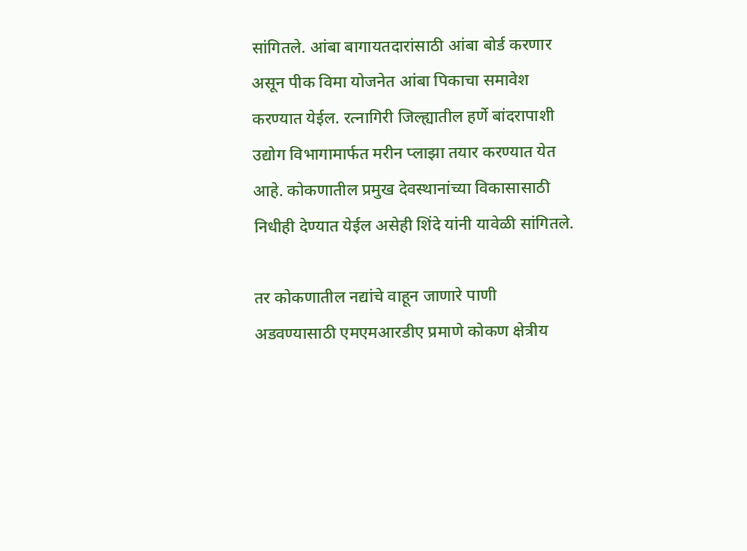सांगितले. आंबा बागायतदारांसाठी आंबा बोर्ड करणार असून पीक विमा योजनेत आंबा पिकाचा समावेश करण्यात येईल. रत्नागिरी जिल्ह्यातील हर्णे बांदरापाशी उद्योग विभागामार्फत मरीन प्लाझा तयार करण्यात येत आहे. कोकणातील प्रमुख देवस्थानांच्या विकासासाठी निधीही देण्यात येईल असेही शिंदे यांनी यावेळी सांगितले.

तर कोकणातील नद्यांचे वाहून जाणारे पाणी अडवण्यासाठी एमएमआरडीए प्रमाणे कोकण क्षेत्रीय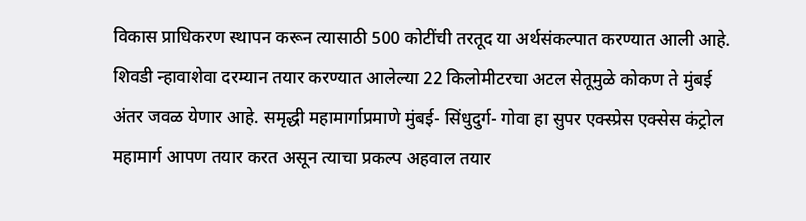विकास प्राधिकरण स्थापन करून त्यासाठी 500 कोटींची तरतूद या अर्थसंकल्पात करण्यात आली आहे. शिवडी न्हावाशेवा दरम्यान तयार करण्यात आलेल्या 22 किलोमीटरचा अटल सेतूमुळे कोकण ते मुंबई अंतर जवळ येणार आहे. समृद्धी महामार्गाप्रमाणे मुंबई- सिंधुदुर्ग- गोवा हा सुपर एक्स्प्रेस एक्सेस कंट्रोल महामार्ग आपण तयार करत असून त्याचा प्रकल्प अहवाल तयार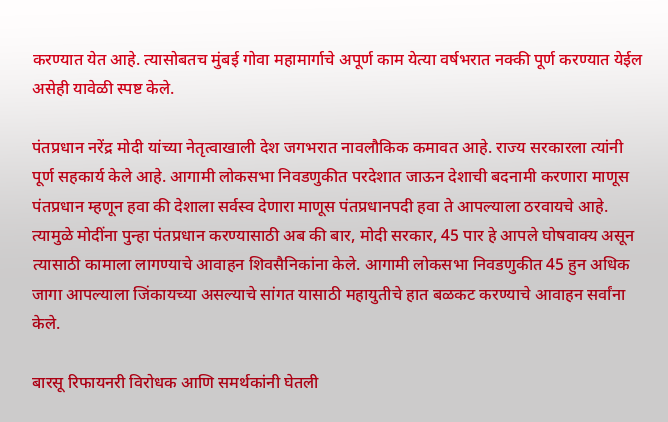करण्यात येत आहे. त्यासोबतच मुंबई गोवा महामार्गाचे अपूर्ण काम येत्या वर्षभरात नक्की पूर्ण करण्यात येईल असेही यावेळी स्पष्ट केले.

पंतप्रधान नरेंद्र मोदी यांच्या नेतृत्वाखाली देश जगभरात नावलौकिक कमावत आहे. राज्य सरकारला त्यांनी पूर्ण सहकार्य केले आहे. आगामी लोकसभा निवडणुकीत परदेशात जाऊन देशाची बदनामी करणारा माणूस पंतप्रधान म्हणून हवा की देशाला सर्वस्व देणारा माणूस पंतप्रधानपदी हवा ते आपल्याला ठरवायचे आहे. त्यामुळे मोदींना पुन्हा पंतप्रधान करण्यासाठी अब की बार, मोदी सरकार, 45 पार हे आपले घोषवाक्य असून त्यासाठी कामाला लागण्याचे आवाहन शिवसैनिकांना केले. आगामी लोकसभा निवडणुकीत 45 हुन अधिक जागा आपल्याला जिंकायच्या असल्याचे सांगत यासाठी महायुतीचे हात बळकट करण्याचे आवाहन सर्वांना केले.

बारसू रिफायनरी विरोधक आणि समर्थकांनी घेतली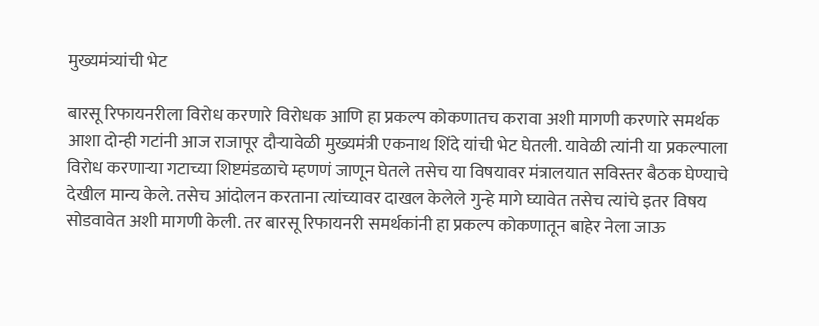मुख्यमंत्र्यांची भेट

बारसू रिफायनरीला विरोध करणारे विरोधक आणि हा प्रकल्प कोकणातच करावा अशी मागणी करणारे समर्थक आशा दोन्ही गटांनी आज राजापूर दौऱ्यावेळी मुख्यमंत्री एकनाथ शिंदे यांची भेट घेतली. यावेळी त्यांनी या प्रकल्पाला विरोध करणाऱ्या गटाच्या शिष्टमंडळाचे म्हणणं जाणून घेतले तसेच या विषयावर मंत्रालयात सविस्तर बैठक घेण्याचे देखील मान्य केले. तसेच आंदोलन करताना त्यांच्यावर दाखल केलेले गुन्हे मागे घ्यावेत तसेच त्यांचे इतर विषय सोडवावेत अशी मागणी केली. तर बारसू रिफायनरी समर्थकांनी हा प्रकल्प कोकणातून बाहेर नेला जाऊ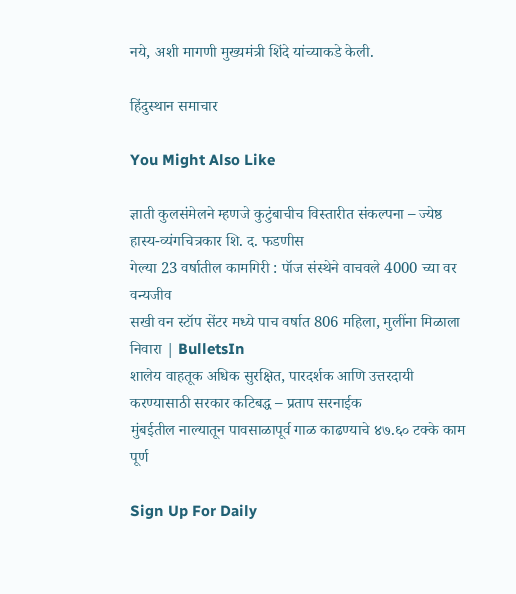नये, अशी मागणी मुख्यमंत्री शिंदे यांच्याकडे केली.

हिंदुस्थान समाचार

You Might Also Like

ज्ञाती कुलसंमेलने म्हणजे कुटुंबाचीच विस्तारीत संकल्पना – ज्येष्ठ हास्य-व्यंगचित्रकार शि. द. फडणीस
गेल्या 23 वर्षातील कामगिरी : पॉज संस्थेने वाचवले 4000 च्या वर वन्यजीव
सखी वन स्टॉप सेंटर मध्ये पाच वर्षात 806 महिला, मुलींना मिळाला निवारा | BulletsIn
शालेय वाहतूक अधिक सुरक्षित, पारदर्शक आणि उत्तरदायी करण्यासाठी सरकार कटिबद्ध – प्रताप सरनाईक
मुंबईतील नाल्यातून पावसाळापूर्व गाळ काढण्याचे ४७.६० टक्के काम पूर्ण

Sign Up For Daily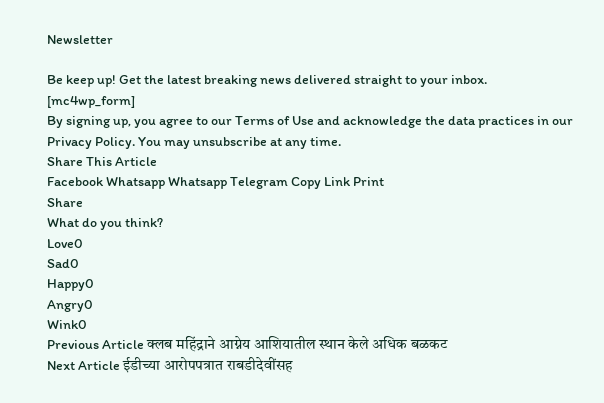Newsletter

Be keep up! Get the latest breaking news delivered straight to your inbox.
[mc4wp_form]
By signing up, you agree to our Terms of Use and acknowledge the data practices in our Privacy Policy. You may unsubscribe at any time.
Share This Article
Facebook Whatsapp Whatsapp Telegram Copy Link Print
Share
What do you think?
Love0
Sad0
Happy0
Angry0
Wink0
Previous Article क्लब महिंद्राने आग्नेय आशियातील स्थान केले अधिक बळकट
Next Article ईडीच्या आरोपपत्रात राबडीदेवींसह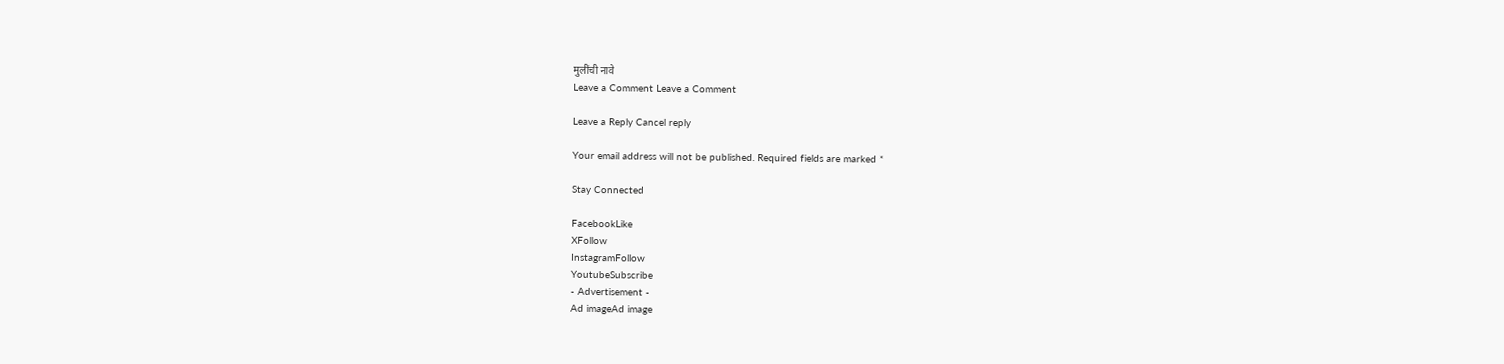मुलींची नावे
Leave a Comment Leave a Comment

Leave a Reply Cancel reply

Your email address will not be published. Required fields are marked *

Stay Connected

FacebookLike
XFollow
InstagramFollow
YoutubeSubscribe
- Advertisement -
Ad imageAd image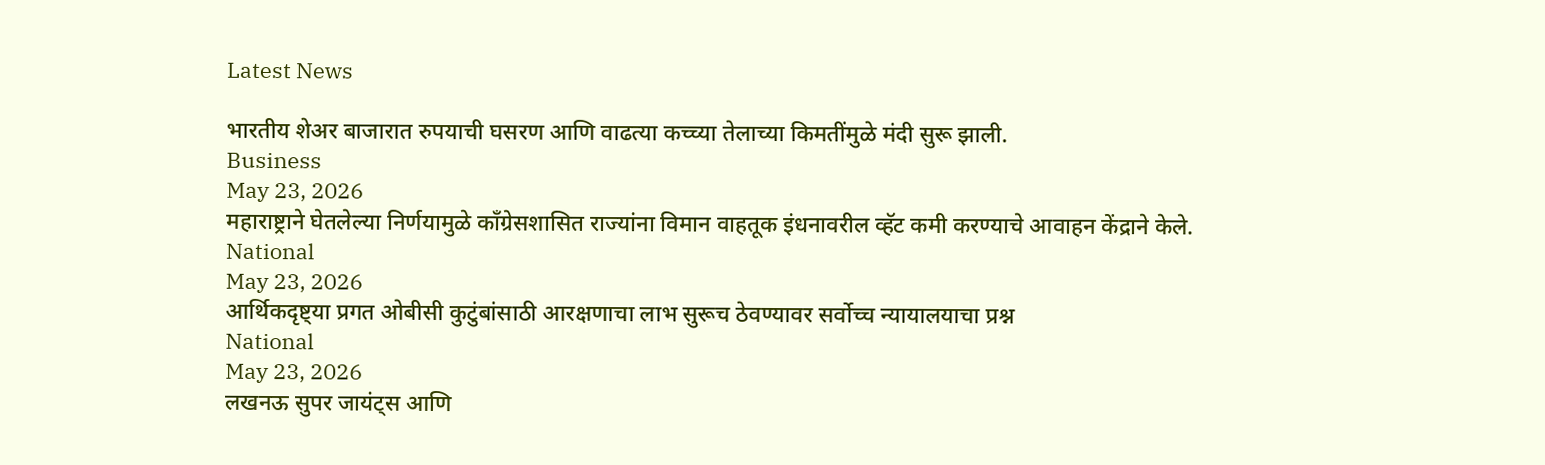Latest News

भारतीय शेअर बाजारात रुपयाची घसरण आणि वाढत्या कच्च्या तेलाच्या किमतींमुळे मंदी सुरू झाली.
Business
May 23, 2026
महाराष्ट्राने घेतलेल्या निर्णयामुळे काँग्रेसशासित राज्यांना विमान वाहतूक इंधनावरील व्हॅट कमी करण्याचे आवाहन केंद्राने केले.
National
May 23, 2026
आर्थिकदृष्ट्या प्रगत ओबीसी कुटुंबांसाठी आरक्षणाचा लाभ सुरूच ठेवण्यावर सर्वोच्च न्यायालयाचा प्रश्न
National
May 23, 2026
लखनऊ सुपर जायंट्स आणि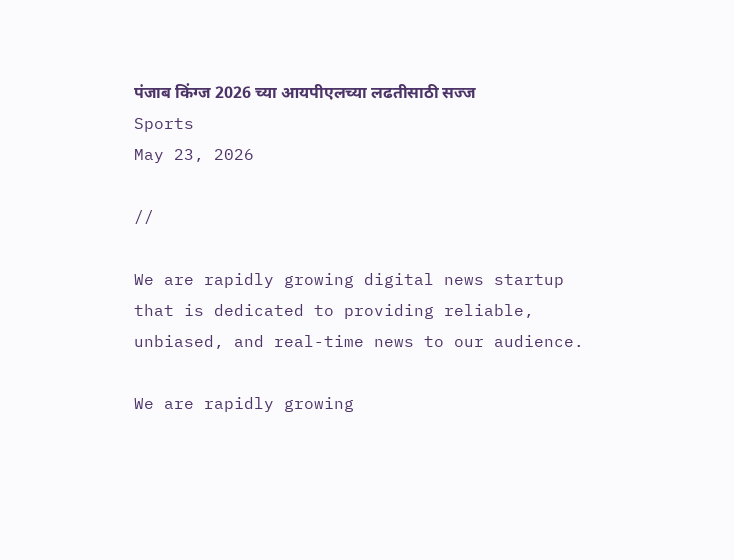पंजाब किंग्ज 2026 च्या आयपीएलच्या लढतीसाठी सज्ज
Sports
May 23, 2026

//

We are rapidly growing digital news startup that is dedicated to providing reliable, unbiased, and real-time news to our audience.

We are rapidly growing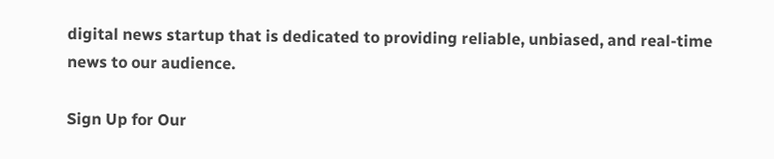digital news startup that is dedicated to providing reliable, unbiased, and real-time news to our audience.

Sign Up for Our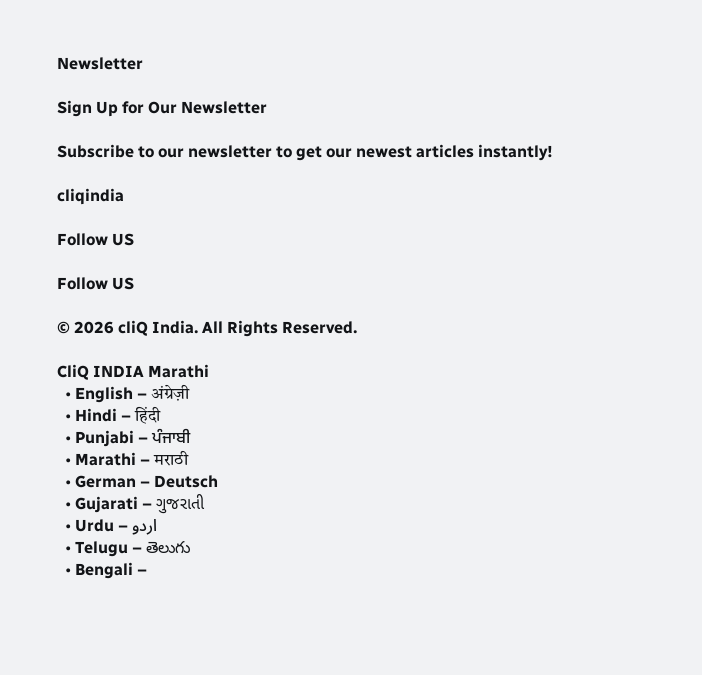Newsletter

Sign Up for Our Newsletter

Subscribe to our newsletter to get our newest articles instantly!

cliqindia

Follow US

Follow US

© 2026 cliQ India. All Rights Reserved.

CliQ INDIA Marathi
  • English – अंग्रेज़ी
  • Hindi – हिंदी
  • Punjabi – ਪੰਜਾਬੀ
  • Marathi – मराठी
  • German – Deutsch
  • Gujarati – ગુજરાતી
  • Urdu – اردو
  • Telugu – తెలుగు
  • Bengali –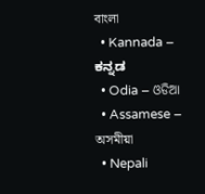বাংলা
  • Kannada – ಕನ್ನಡ
  • Odia – ଓଡିଆ
  • Assamese – অসমীয়া
  • Nepali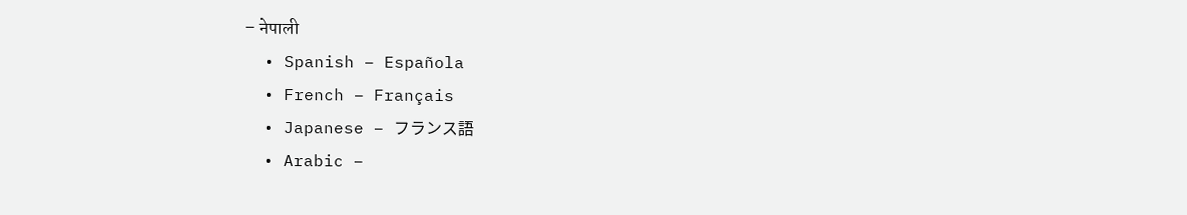– नेपाली
  • Spanish – Española
  • French – Français
  • Japanese – フランス語
  • Arabic –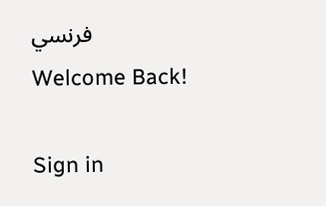فرنسي
Welcome Back!

Sign in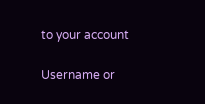to your account

Username or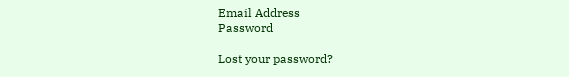Email Address
Password

Lost your password?